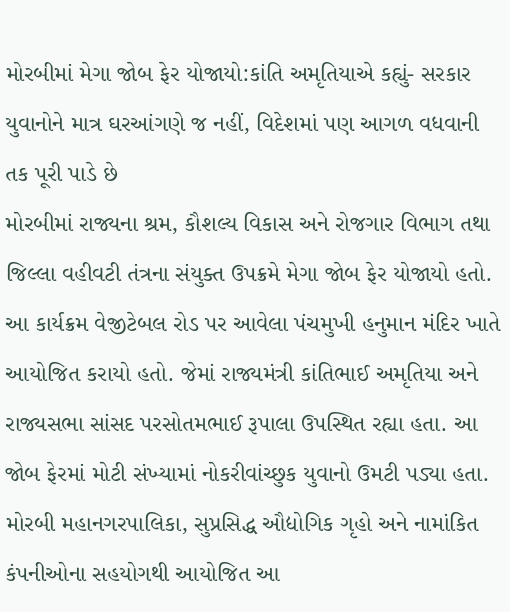મોરબીમાં મેગા જોબ ફેર યોજાયો:કાંતિ અમૃતિયાએ કહ્યું- સરકાર યુવાનોને માત્ર ઘરઆંગણે જ નહીં, વિદેશમાં પણ આગળ વધવાની તક પૂરી પાડે છે
મોરબીમાં રાજ્યના શ્રમ, કૌશલ્ય વિકાસ અને રોજગાર વિભાગ તથા જિલ્લા વહીવટી તંત્રના સંયુક્ત ઉપક્રમે મેગા જોબ ફેર યોજાયો હતો. આ કાર્યક્રમ વેજીટેબલ રોડ પર આવેલા પંચમુખી હનુમાન મંદિર ખાતે આયોજિત કરાયો હતો. જેમાં રાજ્યમંત્રી કાંતિભાઈ અમૃતિયા અને રાજ્યસભા સાંસદ પરસોતમભાઈ રૂપાલા ઉપસ્થિત રહ્યા હતા. આ જોબ ફેરમાં મોટી સંખ્યામાં નોકરીવાંચ્છુક યુવાનો ઉમટી પડ્યા હતા. મોરબી મહાનગરપાલિકા, સુપ્રસિદ્ધ ઔદ્યોગિક ગૃહો અને નામાંકિત કંપનીઓના સહયોગથી આયોજિત આ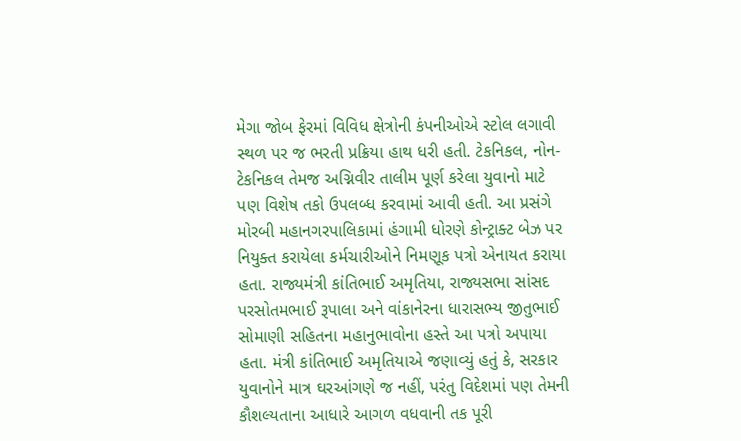મેગા જોબ ફેરમાં વિવિધ ક્ષેત્રોની કંપનીઓએ સ્ટોલ લગાવી સ્થળ પર જ ભરતી પ્રક્રિયા હાથ ધરી હતી. ટેકનિકલ, નોન-ટેકનિકલ તેમજ અગ્નિવીર તાલીમ પૂર્ણ કરેલા યુવાનો માટે પણ વિશેષ તકો ઉપલબ્ધ કરવામાં આવી હતી. આ પ્રસંગે મોરબી મહાનગરપાલિકામાં હંગામી ધોરણે કોન્ટ્રાક્ટ બેઝ પર નિયુક્ત કરાયેલા કર્મચારીઓને નિમણૂક પત્રો એનાયત કરાયા હતા. રાજ્યમંત્રી કાંતિભાઈ અમૃતિયા, રાજ્યસભા સાંસદ પરસોતમભાઈ રૂપાલા અને વાંકાનેરના ધારાસભ્ય જીતુભાઈ સોમાણી સહિતના મહાનુભાવોના હસ્તે આ પત્રો અપાયા હતા. મંત્રી કાંતિભાઈ અમૃતિયાએ જણાવ્યું હતું કે, સરકાર યુવાનોને માત્ર ઘરઆંગણે જ નહીં, પરંતુ વિદેશમાં પણ તેમની કૌશલ્યતાના આધારે આગળ વધવાની તક પૂરી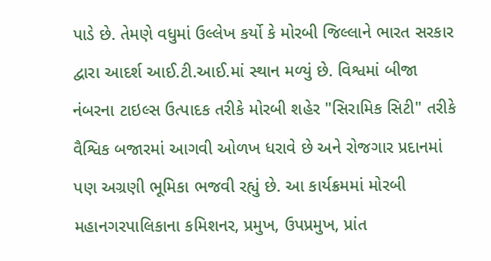પાડે છે. તેમણે વધુમાં ઉલ્લેખ કર્યો કે મોરબી જિલ્લાને ભારત સરકાર દ્વારા આદર્શ આઈ.ટી.આઈ.માં સ્થાન મળ્યું છે. વિશ્વમાં બીજા નંબરના ટાઇલ્સ ઉત્પાદક તરીકે મોરબી શહેર "સિરામિક સિટી" તરીકે વૈશ્વિક બજારમાં આગવી ઓળખ ધરાવે છે અને રોજગાર પ્રદાનમાં પણ અગ્રણી ભૂમિકા ભજવી રહ્યું છે. આ કાર્યક્રમમાં મોરબી મહાનગરપાલિકાના કમિશનર, પ્રમુખ, ઉપપ્રમુખ, પ્રાંત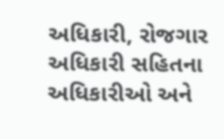અધિકારી, રોજગાર અધિકારી સહિતના અધિકારીઓ અને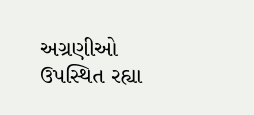અગ્રણીઓ ઉપસ્થિત રહ્યા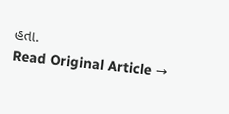હતા.
Read Original Article →